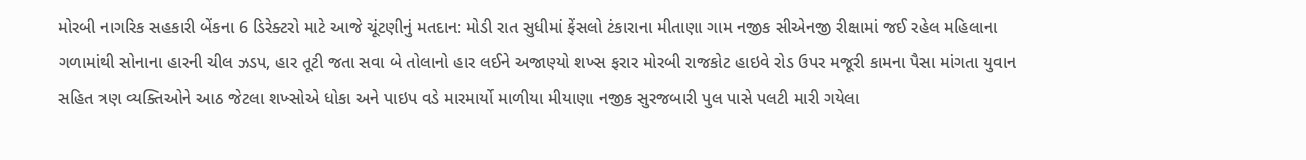મોરબી નાગરિક સહકારી બેંકના 6 ડિરેક્ટરો માટે આજે ચૂંટણીનું મતદાન: મોડી રાત સુધીમાં ફેંસલો ટંકારાના મીતાણા ગામ નજીક સીએનજી રીક્ષામાં જઈ રહેલ મહિલાના ગળામાંથી સોનાના હારની ચીલ ઝડપ, હાર તૂટી જતા સવા બે તોલાનો હાર લઈને અજાણ્યો શખ્સ ફરાર મોરબી રાજકોટ હાઇવે રોડ ઉપર મજૂરી કામના પૈસા માંગતા યુવાન સહિત ત્રણ વ્યક્તિઓને આઠ જેટલા શખ્સોએ ધોકા અને પાઇપ વડે મારમાર્યો માળીયા મીયાણા નજીક સુરજબારી પુલ પાસે પલટી મારી ગયેલા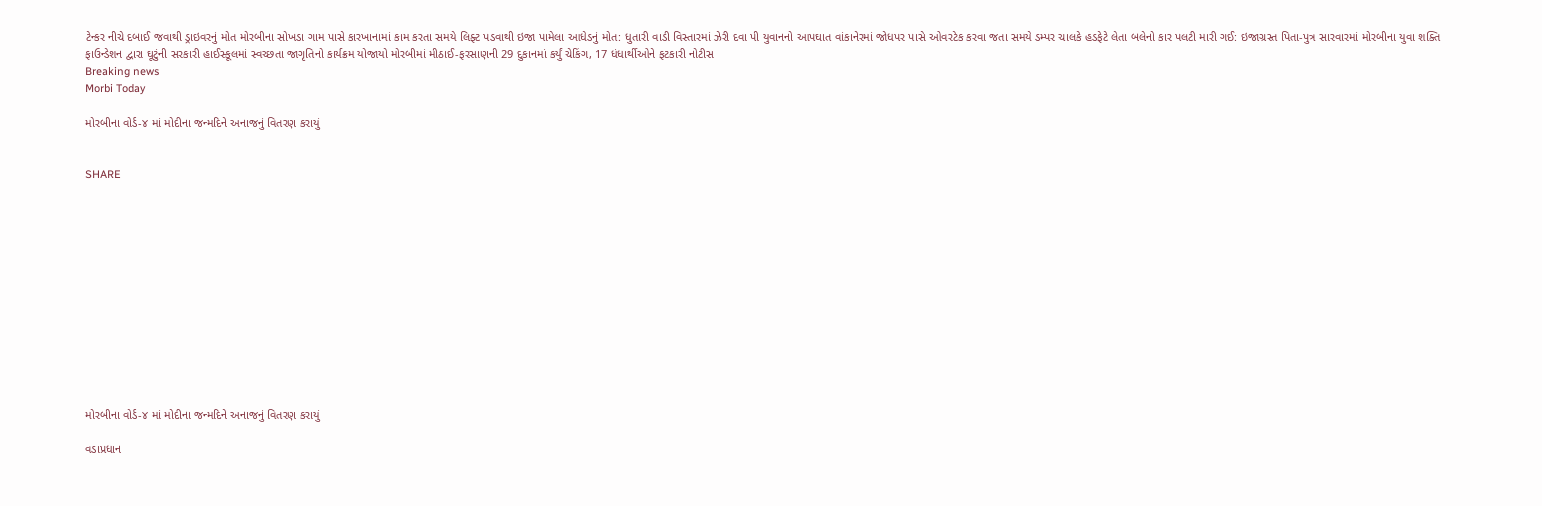ટેન્કર નીચે દબાઈ જવાથી ડ્રાઇવરનું મોત મોરબીના સોખડા ગામ પાસે કારખાનામાં કામ કરતા સમયે લિફ્ટ પડવાથી ઇજા પામેલા આધેડનું મોત: ધુતારી વાડી વિસ્તારમાં ઝેરી દવા પી યુવાનનો આપઘાત વાંકાનેરમાં જોધપર પાસે ઓવરટેક કરવા જતા સમયે ડમ્પર ચાલકે હડફેટે લેતા બલેનો કાર પલટી મારી ગઈ: ઇજાગ્રસ્ત પિતા-પુત્ર સારવારમાં મોરબીના યુવા શક્તિ ફાઉન્ડેશન દ્વારા ઘૂટુંની સરકારી હાઈસ્કૂલમાં સ્વચ્છતા જાગૃતિનો કાર્યક્રમ યોજાયો મોરબીમાં મીઠાઈ-ફરસાણની 29 દુકાનમાં કર્યું ચેકિંગ, 17 ધંધાર્થીઓને ફટકારી નોટીસ
Breaking news
Morbi Today

મોરબીના વોર્ડ-૪ માં મોદીના જન્મદિને અનાજનું વિતરણ કરાયું


SHARE













મોરબીના વોર્ડ-૪ માં મોદીના જન્મદિને અનાજનું વિતરણ કરાયું

વડાપ્રધાન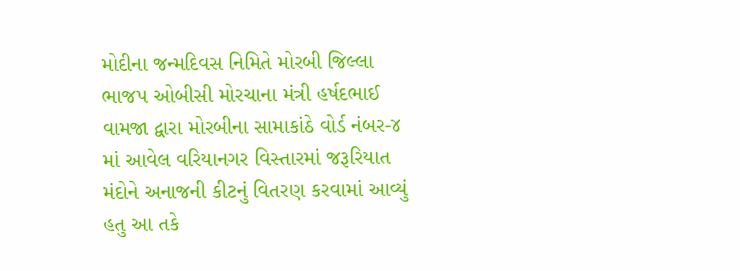મોદીના જન્મદિવસ નિમિતે મોરબી જિલ્લા ભાજપ ઓબીસી મોરચાના મંત્રી હર્ષદભાઈ વામજા દ્વારા મોરબીના સામાકાંઠે વોર્ડ નંબર-૪ માં આવેલ વરિયાનગર વિસ્તારમાં જરૂરિયાત મંદોને અનાજની કીટનું વિતરણ કરવામાં આવ્યું હતુ આ તકે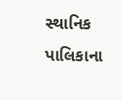સ્થાનિક પાલિકાના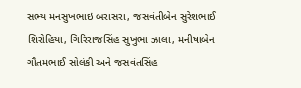સભ્ય મનસુખભાઇ બરાસરા, જસવંતીબેન સુરેશભાઈ શિરોહિયા, ગિરિરાજસિંહ સુખુભા ઝાલા, મનીષાબેન ગૌતમભાઈ સોલંકી અને જસવંતસિંહ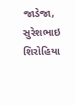જાડેજા, સુરેશભાઇ શિરોહિયા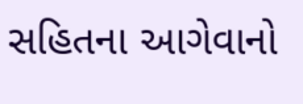સહિતના આગેવાનો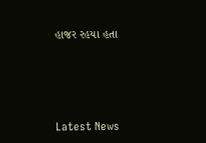હાજર રહયા હતા






Latest News